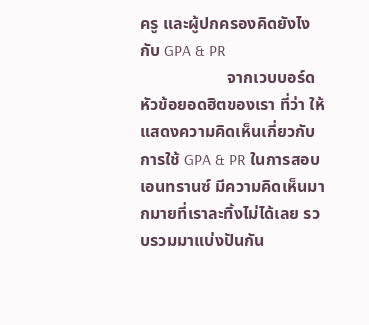ครู และผู้ปกครองคิดยังไงกับ GPA & PR
                     จากเวบบอร์ดหัวข้อยอดฮิตของเรา ที่ว่า ให้แสดงความคิดเห็นเกี่ยวกับการใช้ GPA & PR ในการสอบเอนทรานซ์ มีความคิดเห็นมากมายที่เราละทิ้งไม่ได้เลย รวบรวมมาแบ่งปันกัน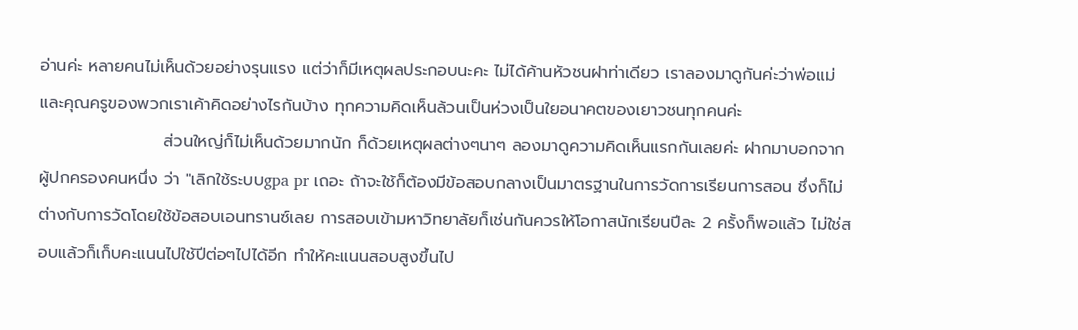อ่านค่ะ หลายคนไม่เห็นด้วยอย่างรุนแรง แต่ว่าก็มีเหตุผลประกอบนะคะ ไม่ได้ค้านหัวชนฝาท่าเดียว เราลองมาดูกันค่ะว่าพ่อแม่ และคุณครูของพวกเราเค้าคิดอย่างไรกันบ้าง ทุกความคิดเห็นล้วนเป็นห่วงเป็นใยอนาคตของเยาวชนทุกคนค่ะ
                     ส่วนใหญ่ก็ไม่เห็นด้วยมากนัก ก็ด้วยเหตุผลต่างๆนาๆ ลองมาดูความคิดเห็นแรกกันเลยค่ะ ฝากมาบอกจาก ผู้ปกครองคนหนึ่ง ว่า "เลิกใช้ระบบgpa pr เถอะ ถ้าจะใช้ก็ต้องมีข้อสอบกลางเป็นมาตรฐานในการวัดการเรียนการสอน ชึ่งก็ไม่ต่างกับการวัดโดยใช้ข้อสอบเอนทรานซ์เลย การสอบเข้ามหาวิทยาลัยก็เช่นกันควรให้โอกาสนักเรียนปีละ 2 ครั้งก็พอแล้ว ไม่ใช่สอบแล้วก็เก็บคะแนนไปใช้ปีต่อๆไปได้อีก ทำให้คะแนนสอบสูงขึ้นไป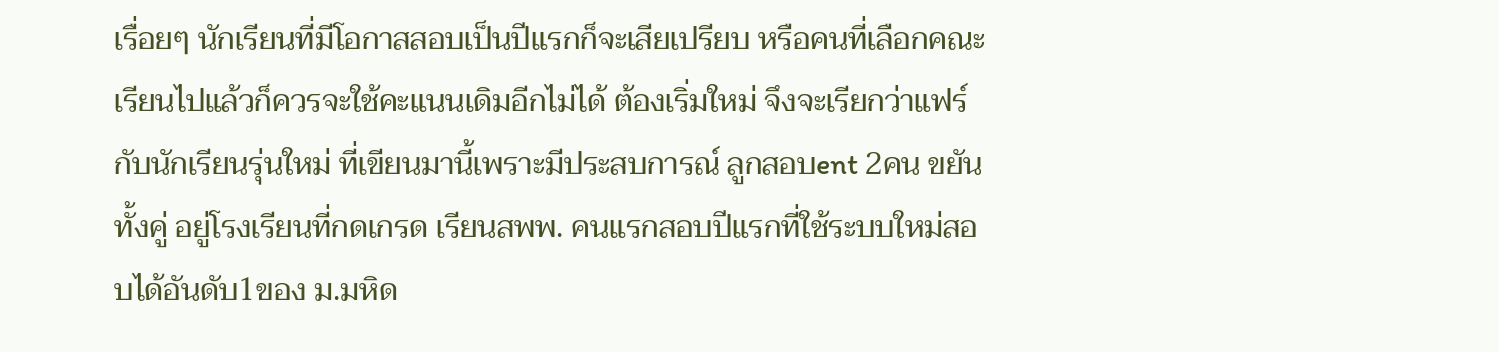เรื่อยๆ นักเรียนที่มีโอกาสสอบเป็นปีแรกก็จะเสียเปรียบ หรือคนที่เลือกคณะเรียนไปแล้วก็ควรจะใช้คะแนนเดิมอีกไม่ได้ ต้องเริ่มใหม่ จึงจะเรียกว่าแฟร์กับนักเรียนรุ่นใหม่ ที่เขียนมานี้เพราะมีประสบการณ์ ลูกสอบent 2คน ขยันทั้งคู่ อยู่โรงเรียนที่กดเกรด เรียนสพพ. คนแรกสอบปีแรกที่ใช้ระบบใหม่สอบได้อันดับ1ของ ม.มหิด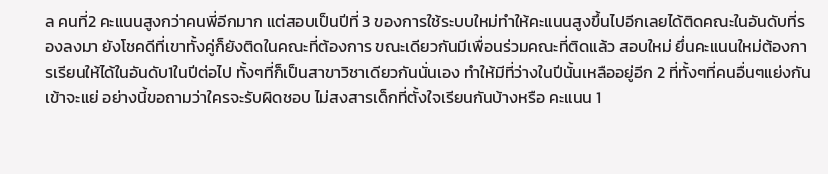ล คนที่2 คะแนนสูงกว่าคนพี่อีกมาก แต่สอบเป็นปีที่ 3 ของการใช้ระบบใหม่ทำให้คะแนนสูงขึ้นไปอีกเลยได้ติดคณะในอันดับที่รองลงมา ยังโชคดีที่เขาทั้งคู่ก็ยังติดในคณะที่ต้องการ ขณะเดียวกันมีเพื่อนร่วมคณะที่ติดแล้ว สอบใหม่ ยึ่นคะแนนใหม่ต้องการเรียนให้ได้ในอันดับ1ในปีต่อไป ทั้งๆที่ก็เป็นสาขาวิชาเดียวกันนั่นเอง ทำให้มีที่ว่างในปีนั้นเหลืออยู่อีก 2 ที่ทั้งๆที่คนอื่นๆแย่งกันเข้าจะแย่ อย่างนี้ขอถามว่าใครจะรับผิดชอบ ไม่สงสารเด็กที่ตั้งใจเรียนกันบ้างหรือ คะแนน 1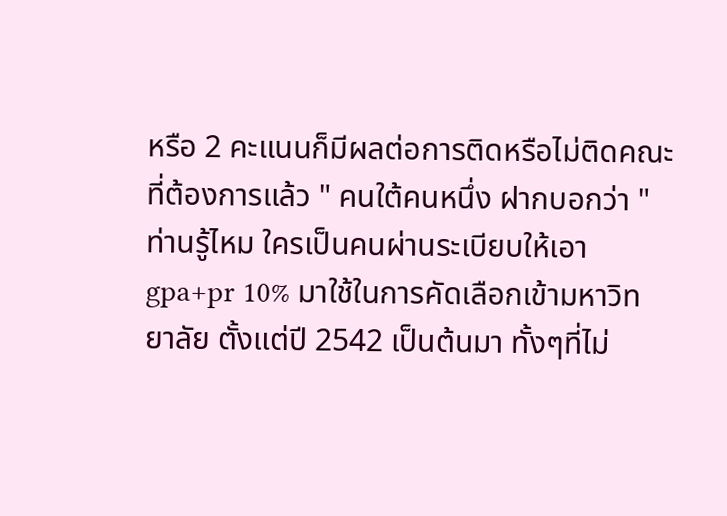หรือ 2 คะแนนก็มีผลต่อการติดหรือไม่ติดคณะที่ต้องการแล้ว " คนใต้คนหนึ่ง ฝากบอกว่า "ท่านรู้ไหม ใครเป็นคนผ่านระเบียบให้เอา gpa+pr 10% มาใช้ในการคัดเลือกเข้ามหาวิทยาลัย ตั้งแต่ปี 2542 เป็นต้นมา ทั้งๆที่ไม่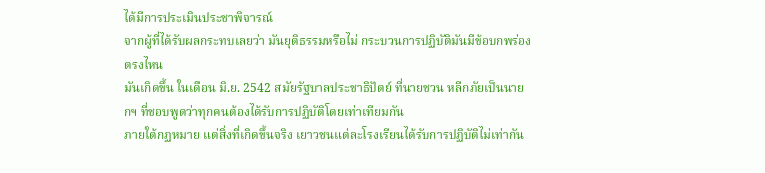ได้มีการประเมินประชาพิจารณ์
จากผู้ที่ได้รับผลกระทบเลยว่า มันยุติธรรมหรือไม่ กระบวนการปฏิบัติมันมีข้อบกพร่องตรงไหน
มันเกิดขึ้น ในเดือน มิ.ย. 2542 สมัยรัฐบาลประชาธิปัตย์ ที่นายชวน หลีกภัยเป็นนายกฯ ที่ชอบพูดว่าทุกคนต้องได้รับการปฏิบัติโดยเท่าเทียมกัน
ภายใต้กฏหมาย แต่สิ่งที่เกิดขึ้นจริง เยาวชนแต่ละโรงเรียนได้รับการปฏิบัติไม่เท่ากัน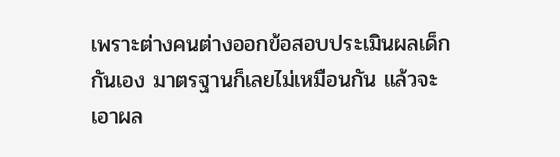เพราะต่างคนต่างออกข้อสอบประเมินผลเด็กกันเอง มาตรฐานก็เลยไม่เหมือนกัน แล้วจะเอาผล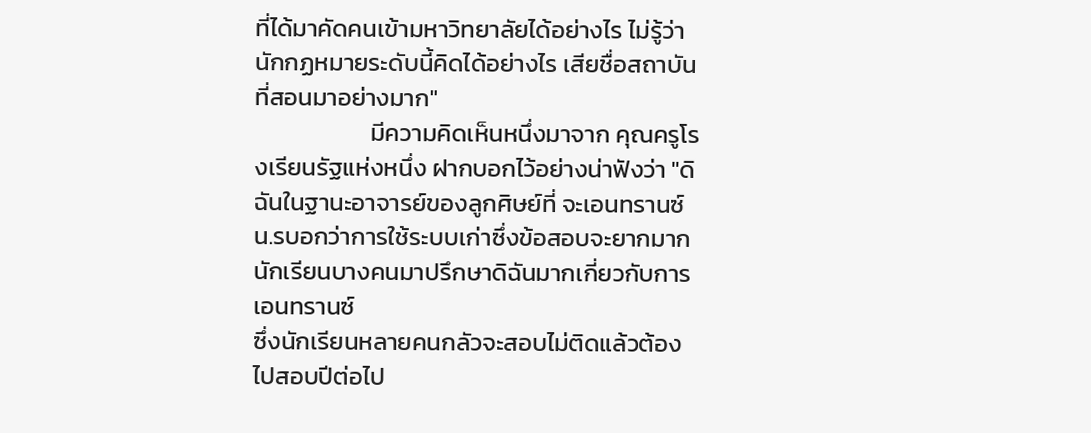ที่ได้มาคัดคนเข้ามหาวิทยาลัยได้อย่างไร ไม่รู้ว่านักกฏหมายระดับนี้คิดได้อย่างไร เสียชื่อสถาบันที่สอนมาอย่างมาก"
                     มีความคิดเห็นหนึ่งมาจาก คุณครูโรงเรียนรัฐแห่งหนึ่ง ฝากบอกไว้อย่างน่าฟังว่า "ดิฉันในฐานะอาจารย์ของลูกศิษย์ที่ จะเอนทรานซ์ น.รบอกว่าการใช้ระบบเก่าซึ่งข้อสอบจะยากมากนักเรียนบางคนมาปรึกษาดิฉันมากเกี่ยวกับการเอนทรานซ์
ซึ่งนักเรียนหลายคนกลัวจะสอบไม่ติดแล้วต้องไปสอบปีต่อไป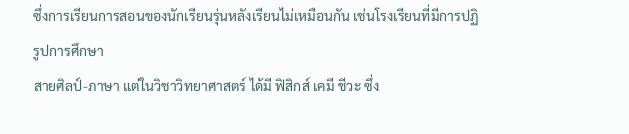ซึ่งการเรียนการสอนของนักเรียนรุ่นหลังเรียนไม่เหมือนกัน เช่นโรงเรียนที่มีการปฏิรูปการศึกษา
สายศิลป์-ภาษา แต่ในวิชาวิทยาศาสตร์ ได้มี ฟิสิกส์ เคมี ชีวะ ซึ่ง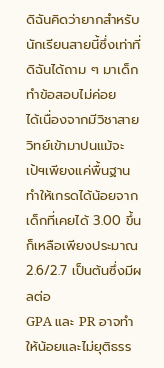ดิฉันคิดว่ายากสำหรับนักเรียนสายนี้ซึ่งเท่าที่ดิฉันได้ถาม ๆ มาเด็กทำข้อสอบไม่ค่อย
ได้เนื่องจากมีวิชาสายวิทย์เข้ามาปนแม้จะเป้ฯเพียงแค่พื้นฐานทำให้เกรดได้น้อยจากเด็กที่เคยได้ 3.00 ขึ้น ก็เหลือเพียงประมาณ 2.6/2.7 เป็นต้นซึ่งมีผลต่อ
GPA และ PR อาจทำให้น้อยและไม่ยุติธรร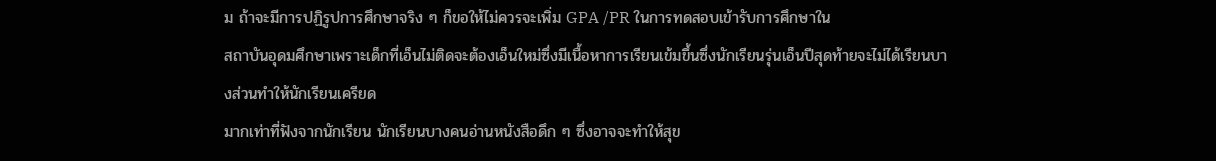ม ถ้าจะมีการปฏิรูปการศึกษาจริง ๆ ก็ขอให้ไม่ควรจะเพิ่ม GPA /PR ในการทดสอบเข้ารับการศึกษาใน
สถาบันอุดมศึกษาเพราะเด็กที่เอ็นไม่ติดจะต้องเอ็นใหม่ซึ่งมีเนื้อหาการเรียนเข้มขึ้นซึ่งนักเรียนรุ่นเอ็นปีสุดท้ายจะไม่ได้เรียนบางส่วนทำให้นักเรียนเครียด
มากเท่าที่ฟังจากนักเรียน นักเรียนบางคนอ่านหนังสือดึก ๆ ซึ่งอาจจะทำให้สุข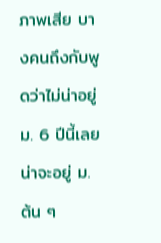ภาพเสีย บางคนถึงกับพูดว่าไม่น่าอยู่ ม. 6 ปีนี้เลยน่าจะอยู่ ม. ต้น ๆ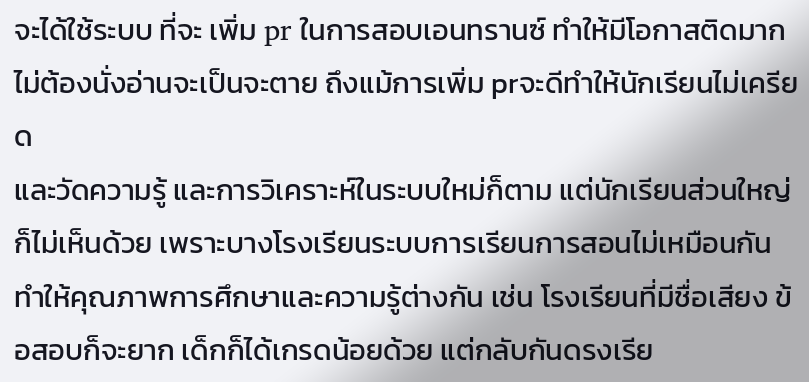จะได้ใช้ระบบ ที่จะ เพิ่ม pr ในการสอบเอนทรานซ์ ทำให้มีโอกาสติดมากไม่ต้องนั่งอ่านจะเป็นจะตาย ถึงแม้การเพิ่ม prจะดีทำให้นักเรียนไม่เครียด
และวัดความรู้ และการวิเคราะห์ในระบบใหม่ก็ตาม แต่นักเรียนส่วนใหญ่ก็ไม่เห็นด้วย เพราะบางโรงเรียนระบบการเรียนการสอนไม่เหมือนกัน
ทำให้คุณภาพการศึกษาและความรู้ต่างกัน เช่น โรงเรียนที่มีชื่อเสียง ข้อสอบก็จะยาก เด็กก็ได้เกรดน้อยด้วย แต่กลับกันดรงเรีย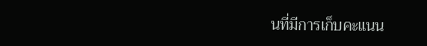นที่มีการเก็บคะแนน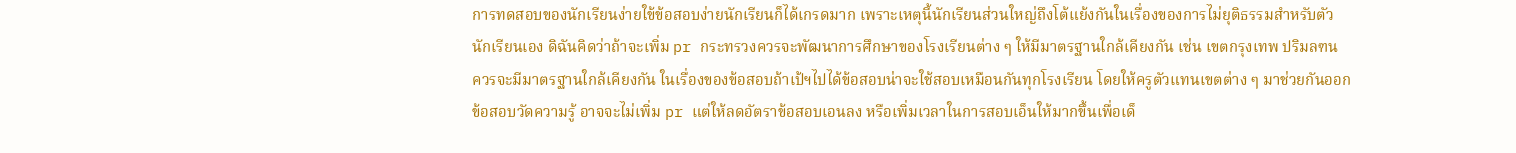การทดสอบของนักเรียนง่ายใข้ข้อสอบง่ายนักเรียนก็ได้เกรดมาก เพราะเหตุนี้นักเรียนส่วนใหญ่ถึงโต้แย้งกันในเรื่องของการไม่ยุติธรรมสำหรับตัว
นักเรียนเอง ดิฉันคิดว่าถ้าจะเพิ่ม pr กระทรวงควรจะพัฒนาการศึกษาของโรงเรียนต่าง ๆ ให้มีมาตรฐานใกล้เคียงกัน เช่น เขตกรุงเทพ ปริมลฑน
ควรจะมีมาตรฐานใกล้เคียงกัน ในเรื่องของข้อสอบถ้าเป้ฯไปได้ข้อสอบน่าจะใช้สอบเหมือนกันทุกโรงเรียน โดยให้ครูตัวแทนเขตต่าง ๆ มาช่วยกันออก
ข้อสอบวัดความรู้ อาจจะไม่เพิ่ม pr แต่ให้ลดอัตราข้อสอบเอนลง หรือเพิ่มเวลาในการสอบเอ็นให้มากขึ้นเพื่อเด็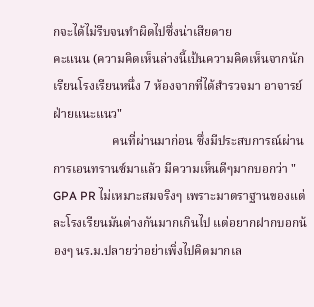กจะได้ไม่รีบจนทำผิดไปซึ่งน่าเสียดาย
คะแนน (ความคิดเห็นล่างนี้เป้นความคิดเห็นจากนักเรียนโรงเรียนหนึ่ง 7 ห้องจากที่ได้สำรวจมา อาจารย์ฝ่ายแนะแนว"
                   คนที่ผ่านมาก่อน ซึ่งมีประสบการณ์ผ่านการเอนทรานซ์มาแล้ว มีความเห็นดีๆมากบอกว่า " GPA PR ไม่เหมาะสมจริงๆ เพราะมาตราฐานของแต่ละโรงเรียนมันต่างกันมากเกินไป แต่อยากฝากบอกน้องๆ นร.ม.ปลายว่าอย่าเพิ่งไปคิดมากเล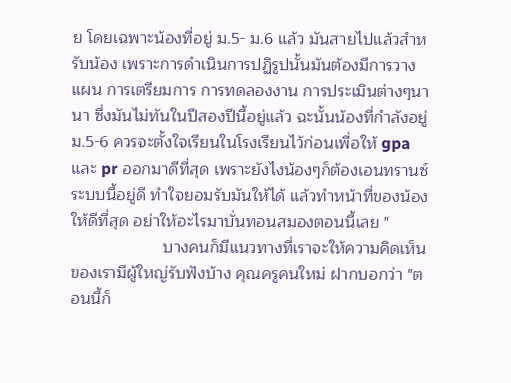ย โดยเฉพาะน้องที่อยู่ ม.5- ม.6 แล้ว มันสายไปแล้วสำหรับน้อง เพราะการดำเนินการปฏิรูปนั้นมันต้องมีการวางแผน การเตรียมการ การทดลองงาน การประเมินต่างๆนานา ซึ่งมันไม่ทันในปีสองปีนี้อยู่แล้ว ฉะนั้นน้องที่กำลังอยู่ ม.5-6 ควรจะตั้งใจเรียนในโรงเรียนไว้ก่อนเพื่อให้ gpa และ pr ออกมาดีที่สุด เพราะยังไงน้องๆก็ต้องเอนทรานซ์ระบบนี้อยู่ดี ทำใจยอมรับมันให้ได้ แล้วทำหน้าที่ของน้องให้ดีที่สุด อย่าให้อะไรมาบั่นทอนสมองตอนนี้เลย "
                    บางคนก็มีแนวทางที่เราจะให้ความคิดเห็นของเรามีผู้ใหญ่รับฟังบ้าง คุณครูคนใหม่ ฝากบอกว่า "ตอนนี้ก็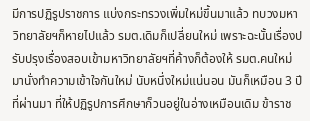มีการปฏิรูปราชการ แบ่งกระทรวงเพิ่มใหม่ขึ้นมาแล้ว ทบวงมหาวิทยาลัยฯก็หายไปแล้ว รมต.เดิมก็เปลี่ยนใหม่ เพราะฉะนั้นเรื่องปรับปรุงเรื่องสอบเข้ามหาวิทยาลัยฯที่ค้างก็ต้องให้ รมต.คนใหม่มานั่งทำความเข้าใจกันใหม่ นับหนึ่งใหม่แน่นอน มันก็เหมือน 3 ปี ที่ผ่านมา ที่ให้ปฏิรูปการศึกษาก็วนอยู่ในอ่างเหมือนเดิม ข้าราช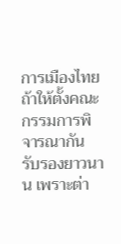การเมืองไทย ถ้าให้ตั้งคณะกรรมการพิจารณากัน รับรองยาวนาน เพราะต่า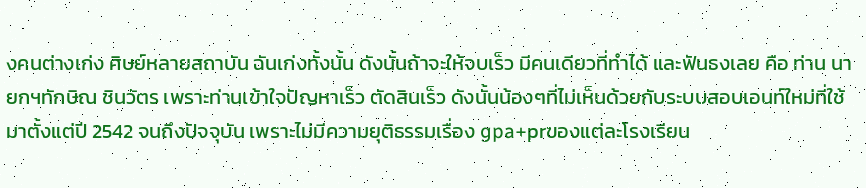งคนต่างเก่ง ศิษย์หลายสถาบัน ฉันเก่งทั้งนั้น ดังนั้นถ้าจะให้จบเร็ว มีคนเดียวที่ทำได้ และฟันธงเลย คือ ท่าน นายกฯทักษิณ ชินวัตร เพราะท่านเข้าใจปัญหาเร็ว ตัดสินเร็ว ดังนั้นน้องๆที่ไม่เห็นด้วยกับระบบสอบเอนท์ใหม่ที่ใช้มาตั้งแต่ปี 2542 จนถึงปัจจุบัน เพราะไม่มีความยุติธรรมเรื่อง gpa+prของแต่ละโรงเรียน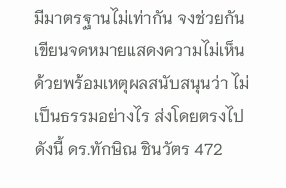มีมาตรฐานไม่เท่ากัน จงช่วยกันเขียนจดหมายแสดงความไม่เห็นด้วยพร้อมเหตุผลสนับสนุนว่า ไม่เป็นธรรมอย่างไร ส่งโดยตรงไปดังนี้ ดร.ทักษิณ ชินวัตร 472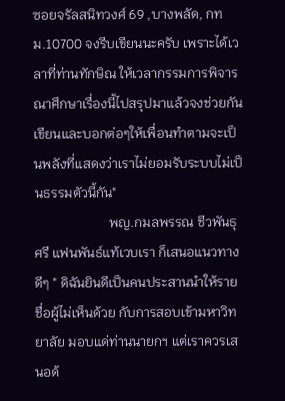ซอยจรัลสนิทวงศ์ 69 ,บางพลัด, กทม.10700 จงรีบเขียนนะครับ เพราะได้เวลาที่ท่านทักษิณ ให้เวลากรรมการพิจารณาศึกษาเรื่องนี้ไปสรุปมาแล้วจงช่วยกันเขียนและบอกต่อๆให้เพื่อนทำตามจะเป็นพลังที่แสดงว่าเราไม่ยอมรับระบบไม่เป็นธรรมตัวนี้กัน"
                      พญ.กมลพรรณ ชีวพันธุศรี แฟนพันธ์แท้เวบเรา ก็เสนอแนวทางดีๆ " ดิฉันยินดีเป็นคนประสานนำให้รายชื่อผู้ไม่เห็นด้วย กับการสอบเข้ามหาวิทยาลัย มอบแด่ท่านนายกฯ แต่เราควรเสนอด้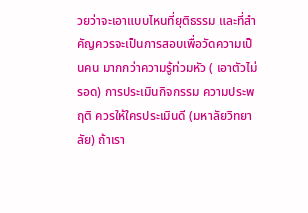วยว่าจะเอาแบบไหนที่ยุติธรรม และที่สำคัญควรจะเป็นการสอบเพื่อวัดความเป็นคน มากกว่าความรู้ท่วมหัว ( เอาตัวไม่รอด) การประเมินกิจกรรม ความประพฤติ ควรให้ใครประเมินดี (มหาลัยวิทยาลัย) ถ้าเรา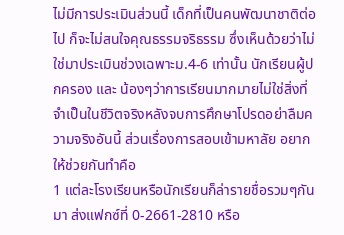ไม่มีการประเมินส่วนนี้ เด็กที่เป็นคนพัฒนาชาติต่อไป ก็จะไม่สนใจคุณธรรมจริธรรม ซึ่งเห็นด้วยว่าไม่ใช่มาประเมินช่วงเฉพาะม.4-6 เท่านั้น นักเรียนผู้ปกครอง และ น้องๆว่าการเรียนมากมายไม่ใช่สิ่งที่จำเป็นในชีวิตจริงหลังจบการศึกษาโปรดอย่าลืมความจริงอันนี้ ส่วนเรื่องการสอบเข้ามหาลัย อยากให้ช่วยกันทำคือ
1 แต่ละโรงเรียนหรือนักเรียนก็ล่ารายชื่อรวมๆกันมา ส่งแฟกซ์ที่ 0-2661-2810 หรือ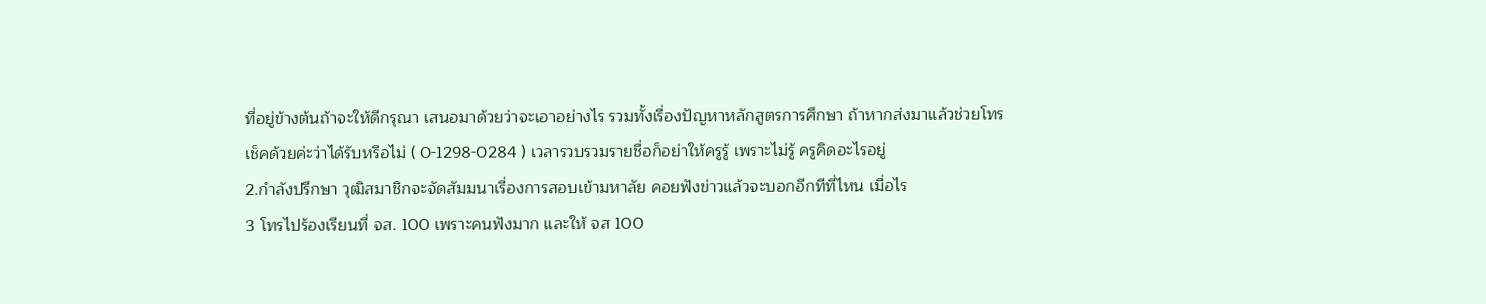ที่อยู่ข้างต้นถ้าจะให้ดีกรุณา เสนอมาด้วยว่าจะเอาอย่างไร รวมทั้งเรื่องปัญหาหลักสูตรการศึกษา ถ้าหากส่งมาแล้วช่วยโทรเช็คด้วยค่ะว่าได้รับหรือไม่ ( 0-1298-0284 ) เวลารวบรวมรายชื่อก็อย่าให้ครูรู้ เพราะไม่รู้ ครูคิดอะไรอยู่
2.กำลังปรึกษา วุฒิสมาชิกจะจัดสัมมนาเรื่องการสอบเข้ามหาลัย คอยฟังข่าวแล้วจะบอกอีกทีที่ไหน เมื่อไร
3 โทรไปร้องเรียนที่ จส. 100 เพราะคนฟังมาก และให้ จส 100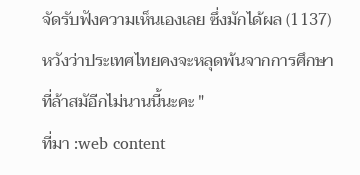จัดรับฟังความเห็นเองเลย ซึ่งมักได้ผล (1137) หวังว่าประเทศไทยคงจะหลุดพ้นจากการศึกษาที่ล้าสมัอีกไม่นานนี้นะคะ "
ที่มา :web content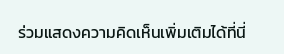ร่วมแสดงความคิดเห็นเพิ่มเติมได้ที่นี่